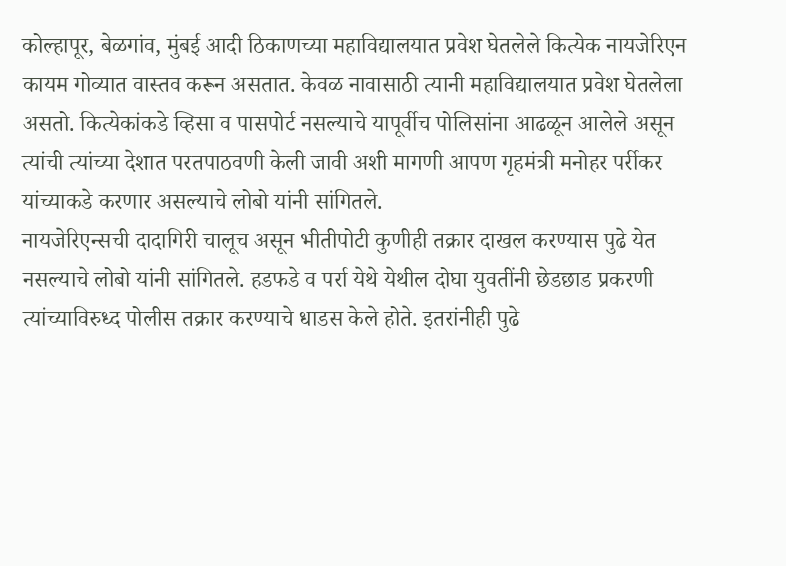कोल्हापूर, बेळगांव, मुंबई आदी ठिकाणच्या महाविद्यालयात प्रवेश घेतलेले कित्येक नायजेरिएन कायम गोव्यात वास्तव करून असतात. केवळ नावासाठी त्यानी महाविद्यालयात प्रवेश घेतलेला असतो. कित्येकांकडे व्हिसा व पासपोर्ट नसल्याचे यापूर्वीच पोलिसांना आढळून आलेले असून त्यांची त्यांच्या देशात परतपाठवणी केली जावी अशी मागणी आपण गृहमंत्री मनोहर पर्रीकर यांच्याकडे करणार असल्याचे लोबो यांनी सांगितले.
नायजेरिएन्सची दादागिरी चालूच असून भीतीपोटी कुणीही तक्रार दाखल करण्यास पुढे येत नसल्याचे लोबो यांनी सांगितले. हडफडे व पर्रा येथे येथील दोघा युवतींनी छेडछाड प्रकरणी त्यांच्याविरुध्द पोलीस तक्रार करण्याचे धाडस केले होते. इतरांनीही पुढे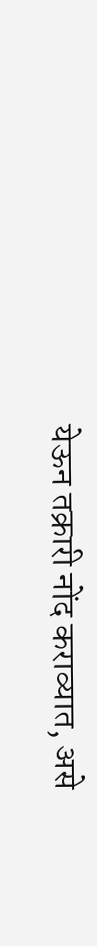येऊन तक्रारी नोंद कराव्यात, असे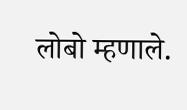लोबो म्हणाले.